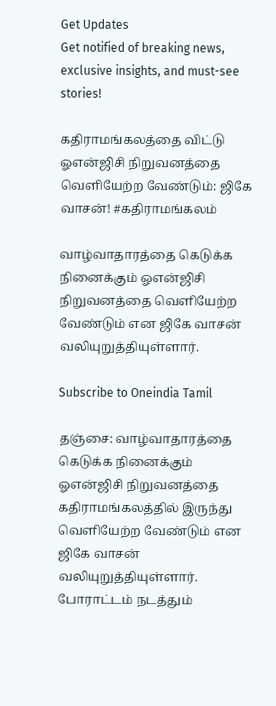Get Updates
Get notified of breaking news, exclusive insights, and must-see stories!

கதிராமங்கலத்தை விட்டு ஓஎன்ஜிசி நிறுவனத்தை வெளியேற்ற வேண்டும்: ஜிகே வாசன்! #கதிராமங்கலம்

வாழ்வாதாரத்தை கெடுக்க நினைக்கும் ஓஎன்ஜிசி நிறுவனத்தை வெளியேற்ற வேண்டும் என ஜிகே வாசன் வலியுறுத்தியுள்ளார்.

Subscribe to Oneindia Tamil

தஞ்சை: வாழ்வாதாரத்தை கெடுக்க நினைக்கும் ஓஎன்ஜிசி நிறுவனத்தை கதிராமங்கலத்தில் இருந்து வெளியேற்ற வேண்டும் என ஜிகே வாசன் வலியுறுத்தியுள்ளார். போராட்டம் நடத்தும்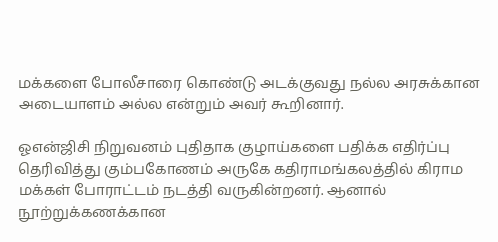மக்களை போலீசாரை கொண்டு அடக்குவது நல்ல அரசுக்கான அடையாளம் அல்ல என்றும் அவர் கூறினார்.

ஓஎன்ஜிசி நிறுவனம் புதிதாக குழாய்களை பதிக்க எதிர்ப்பு தெரிவித்து கும்பகோணம் அருகே கதிராமங்கலத்தில் கிராம மக்கள் போராட்டம் நடத்தி வருகின்றனர். ஆனால் நூற்றுக்கணக்கான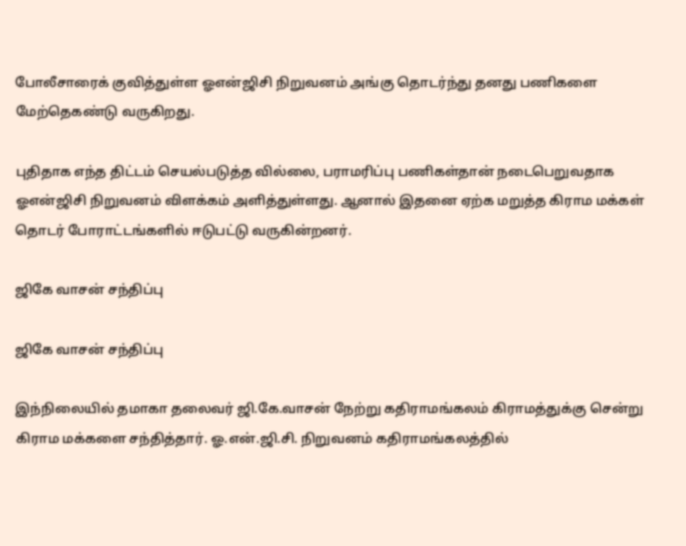போலீசாரைக் குவித்துள்ள ஓஎன்ஜிசி நிறுவனம் அங்கு தொடர்ந்து தனது பணிகளை மேற்தெகண்டு வருகிறது.

புதிதாக எந்த திட்டம் செயல்படுத்த வில்லை, பராமரிப்பு பணிகள்தான் நடைபெறுவதாக ஓஎன்ஜிசி நிறுவனம் விளக்கம் அளித்துள்ளது. ஆனால் இதனை ஏற்க மறுத்த கிராம மக்கள் தொடர் போராட்டங்களில் ஈடுபட்டு வருகின்றனர்.

ஜிகே வாசன் சந்திப்பு

ஜிகே வாசன் சந்திப்பு

இந்நிலையில் தமாகா தலைவர் ஜி.கே.வாசன் நேற்று கதிராமங்கலம் கிராமத்துக்கு சென்று கிராம மக்களை சந்தித்தார். ஓ.என்.ஜி.சி. நிறுவனம் கதிராமங்கலத்தில்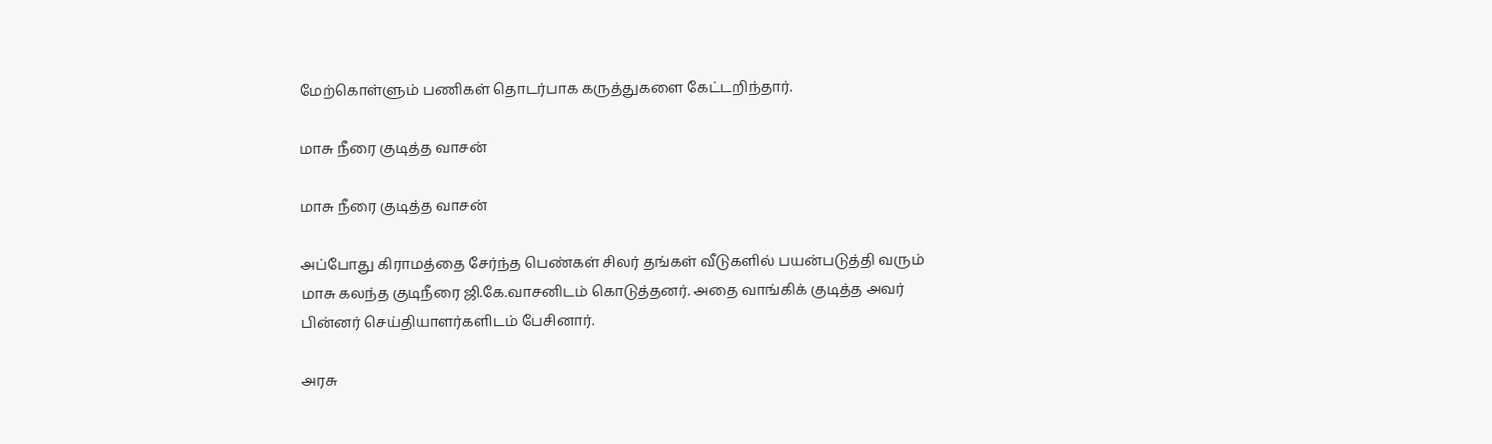மேற்கொள்ளும் பணிகள் தொடர்பாக கருத்துகளை கேட்டறிந்தார்.

மாசு நீரை குடித்த வாசன்

மாசு நீரை குடித்த வாசன்

அப்போது கிராமத்தை சேர்ந்த பெண்கள் சிலர் தங்கள் வீடுகளில் பயன்படுத்தி வரும் மாசு கலந்த குடிநீரை ஜி.கே.வாசனிடம் கொடுத்தனர். அதை வாங்கிக் குடித்த அவர் பின்னர் செய்தியாளர்களிடம் பேசினார்.

அரசு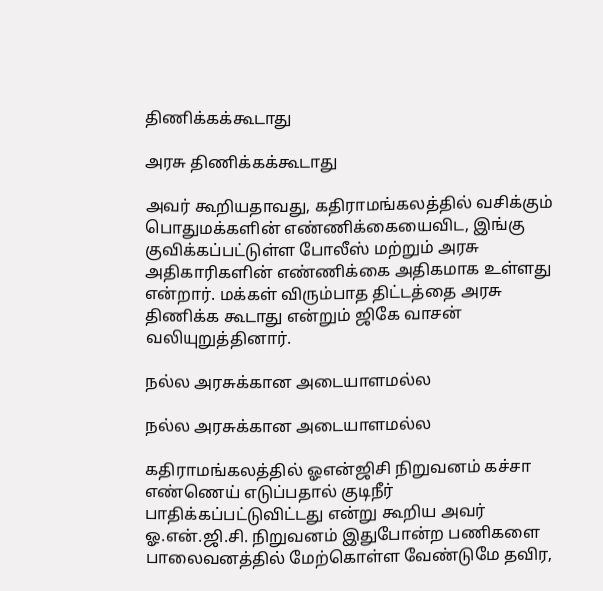திணிக்கக்கூடாது

அரசு திணிக்கக்கூடாது

அவர் கூறியதாவது, கதிராமங்கலத்தில் வசிக்கும் பொதுமக்களின் எண்ணிக்கையைவிட, இங்கு குவிக்கப்பட்டுள்ள போலீஸ் மற்றும் அரசு அதிகாரிகளின் எண்ணிக்கை அதிகமாக உள்ளது என்றார். மக்கள் விரும்பாத திட்டத்தை அரசு திணிக்க கூடாது என்றும் ஜிகே வாசன் வலியுறுத்தினார்.

நல்ல அரசுக்கான அடையாளமல்ல

நல்ல அரசுக்கான அடையாளமல்ல

கதிராமங்கலத்தில் ஓஎன்ஜிசி நிறுவனம் கச்சா எண்ணெய் எடுப்பதால் குடிநீர் பாதிக்கப்பட்டுவிட்டது என்று கூறிய அவர் ஓ.என்.ஜி.சி. நிறுவனம் இதுபோன்ற பணிகளை பாலைவனத்தில் மேற்கொள்ள வேண்டுமே தவிர,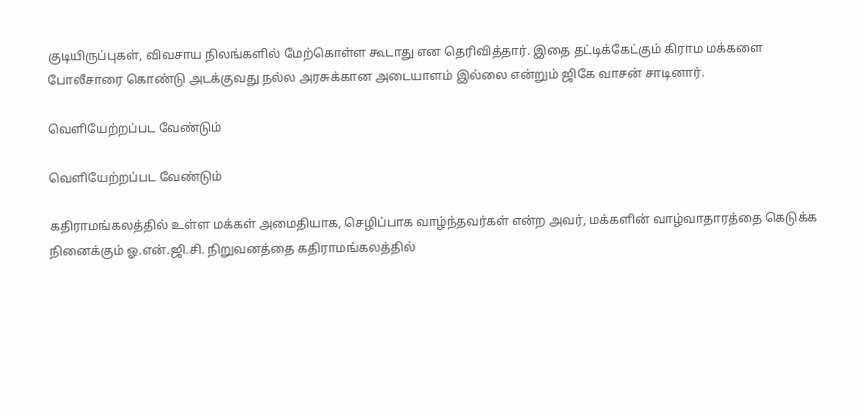குடியிருப்புகள், விவசாய நிலங்களில் மேற்கொள்ள கூடாது என தெரிவித்தார். இதை தட்டிக்கேட்கும் கிராம மக்களை போலீசாரை கொண்டு அடக்குவது நல்ல அரசுக்கான அடையாளம் இல்லை என்றும் ஜிகே வாசன் சாடினார்.

வெளியேற்றப்பட வேண்டும்

வெளியேற்றப்பட வேண்டும்

கதிராமங்கலத்தில் உள்ள மக்கள் அமைதியாக, செழிப்பாக வாழ்ந்தவர்கள் என்ற அவர், மக்களின் வாழ்வாதாரத்தை கெடுக்க நினைக்கும் ஓ.என்.ஜி.சி. நிறுவனத்தை கதிராமங்கலத்தில்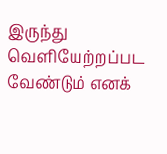இருந்து வெளியேற்றப்பட வேண்டும் எனக்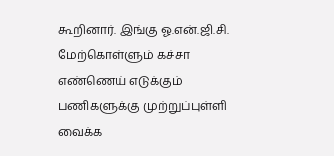கூறினார். இங்கு ஓ.என்.ஜி.சி. மேற்கொள்ளும் கச்சா எண்ணெய் எடுக்கும் பணிகளுக்கு முற்றுப்புள்ளி வைக்க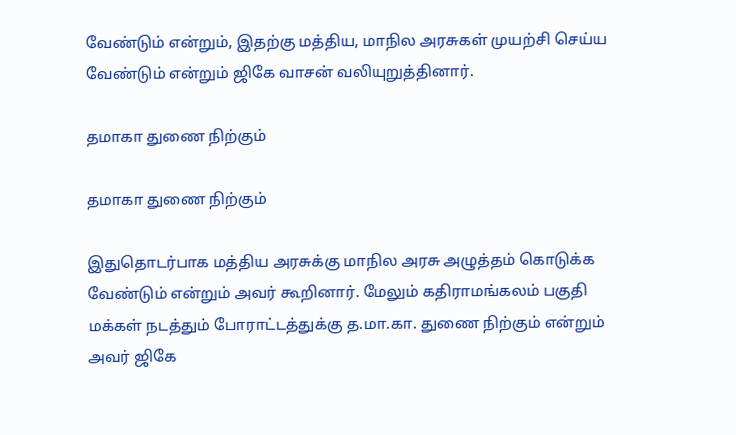வேண்டும் என்றும், இதற்கு மத்திய, மாநில அரசுகள் முயற்சி செய்ய வேண்டும் என்றும் ஜிகே வாசன் வலியுறுத்தினார்.

தமாகா துணை நிற்கும்

தமாகா துணை நிற்கும்

இதுதொடர்பாக மத்திய அரசுக்கு மாநில அரசு அழுத்தம் கொடுக்க வேண்டும் என்றும் அவர் கூறினார். மேலும் கதிராமங்கலம் பகுதி மக்கள் நடத்தும் போராட்டத்துக்கு த.மா.கா. துணை நிற்கும் என்றும் அவர் ஜிகே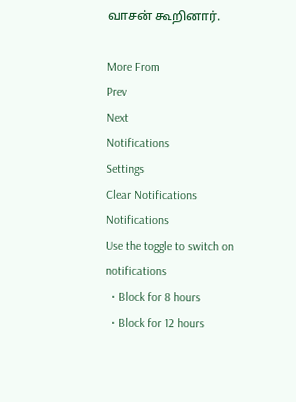வாசன் கூறினார்.

More From
Prev
Next
Notifications
Settings
Clear Notifications
Notifications
Use the toggle to switch on notifications
  • Block for 8 hours
  • Block for 12 hours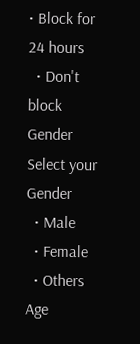• Block for 24 hours
  • Don't block
Gender
Select your Gender
  • Male
  • Female
  • Others
Age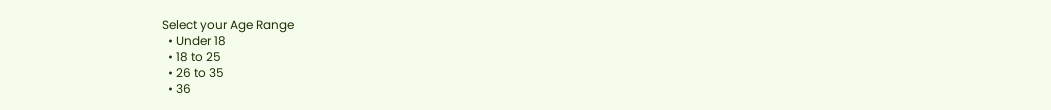Select your Age Range
  • Under 18
  • 18 to 25
  • 26 to 35
  • 36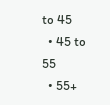to 45
  • 45 to 55
  • 55+